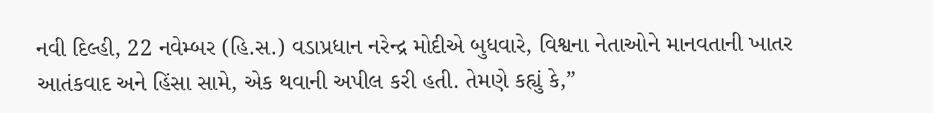નવી દિલ્હી, 22 નવેમ્બર (હિ.સ.) વડાપ્રધાન નરેન્દ્ર મોદીએ બુધવારે, વિશ્વના નેતાઓને માનવતાની ખાતર આતંકવાદ અને હિંસા સામે, એક થવાની અપીલ કરી હતી. તેમણે કહ્યું કે,”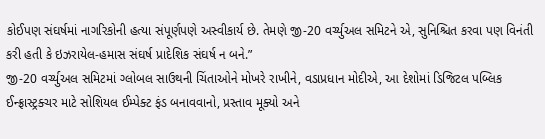કોઈપણ સંઘર્ષમાં નાગરિકોની હત્યા સંપૂર્ણપણે અસ્વીકાર્ય છે. તેમણે જી-20 વર્ચ્યુઅલ સમિટને એ, સુનિશ્ચિત કરવા પણ વિનંતી કરી હતી કે ઇઝરાયેલ-હમાસ સંઘર્ષ પ્રાદેશિક સંઘર્ષ ન બને.”
જી-20 વર્ચ્યુઅલ સમિટમાં ગ્લોબલ સાઉથની ચિંતાઓને મોખરે રાખીને, વડાપ્રધાન મોદીએ, આ દેશોમાં ડિજિટલ પબ્લિક ઈન્ફ્રાસ્ટ્રક્ચર માટે સોશિયલ ઈમ્પેક્ટ ફંડ બનાવવાનો, પ્રસ્તાવ મૂક્યો અને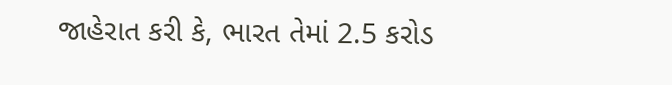જાહેરાત કરી કે, ભારત તેમાં 2.5 કરોડ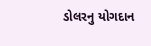ડોલરનુ યોગદાન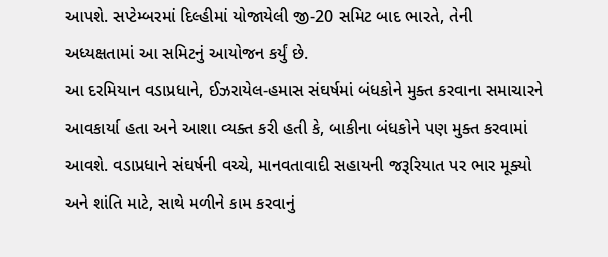આપશે. સપ્ટેમ્બરમાં દિલ્હીમાં યોજાયેલી જી-20 સમિટ બાદ ભારતે, તેની અધ્યક્ષતામાં આ સમિટનું આયોજન કર્યું છે.
આ દરમિયાન વડાપ્રધાને, ઈઝરાયેલ-હમાસ સંઘર્ષમાં બંધકોને મુક્ત કરવાના સમાચારને આવકાર્યા હતા અને આશા વ્યક્ત કરી હતી કે, બાકીના બંધકોને પણ મુક્ત કરવામાં આવશે. વડાપ્રધાને સંઘર્ષની વચ્ચે, માનવતાવાદી સહાયની જરૂરિયાત પર ભાર મૂક્યો અને શાંતિ માટે, સાથે મળીને કામ કરવાનું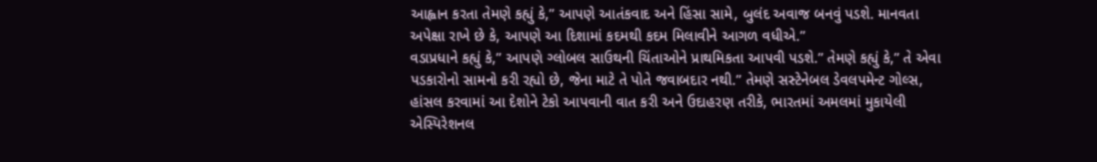આહ્વાન કરતા તેમણે કહ્યું કે,” આપણે આતંકવાદ અને હિંસા સામે, બુલંદ અવાજ બનવું પડશે. માનવતા અપેક્ષા રાખે છે કે, આપણે આ દિશામાં કદમથી કદમ મિલાવીને આગળ વધીએ.”
વડાપ્રધાને કહ્યું કે,” આપણે ગ્લોબલ સાઉથની ચિંતાઓને પ્રાથમિકતા આપવી પડશે.” તેમણે કહ્યું કે,” તે એવા પડકારોનો સામનો કરી રહ્યો છે, જેના માટે તે પોતે જવાબદાર નથી.” તેમણે સસ્ટેનેબલ ડેવલપમેન્ટ ગોલ્સ, હાંસલ કરવામાં આ દેશોને ટેકો આપવાની વાત કરી અને ઉદાહરણ તરીકે, ભારતમાં અમલમાં મુકાયેલી એસ્પિરેશનલ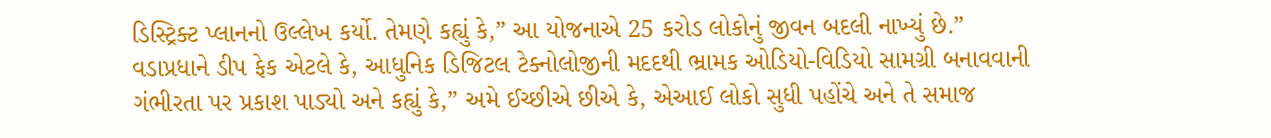ડિસ્ટ્રિક્ટ પ્લાનનો ઉલ્લેખ કર્યો. તેમણે કહ્યું કે,” આ યોજનાએ 25 કરોડ લોકોનું જીવન બદલી નાખ્યું છે.”
વડાપ્રધાને ડીપ ફેક એટલે કે, આધુનિક ડિજિટલ ટેક્નોલોજીની મદદથી ભ્રામક ઓડિયો-વિડિયો સામગ્રી બનાવવાની ગંભીરતા પર પ્રકાશ પાડ્યો અને કહ્યું કે,” અમે ઈચ્છીએ છીએ કે, એઆઈ લોકો સુધી પહોંચે અને તે સમાજ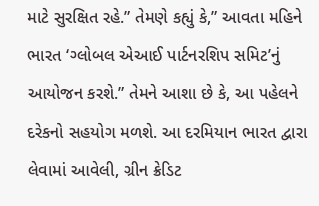માટે સુરક્ષિત રહે.” તેમણે કહ્યું કે,” આવતા મહિને ભારત ‘ગ્લોબલ એઆઈ પાર્ટનરશિપ સમિટ’નું આયોજન કરશે.” તેમને આશા છે કે, આ પહેલને દરેકનો સહયોગ મળશે. આ દરમિયાન ભારત દ્વારા લેવામાં આવેલી, ગ્રીન ક્રેડિટ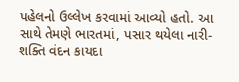પહેલનો ઉલ્લેખ કરવામાં આવ્યો હતો. આ સાથે તેમણે ભારતમાં, પસાર થયેલા નારી-શક્તિ વંદન કાયદા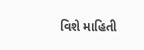વિશે માહિતી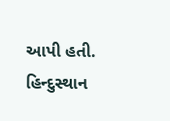આપી હતી.
હિન્દુસ્થાન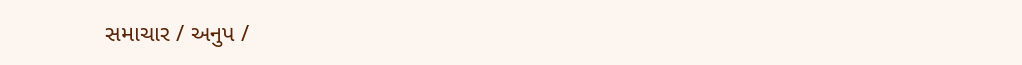સમાચાર / અનુપ /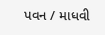પવન / માધવી